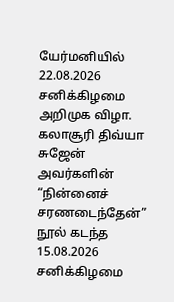யேர்மனியில் 22.08.2026 சனிக்கிழமை
அறிமுக விழா.
கலாசூரி திவ்யா சுஜேன்
அவர்களின் “நின்னைச் சரணடைந்தேன்” நூல் கடந்த
15.08.2026 சனிக்கிழமை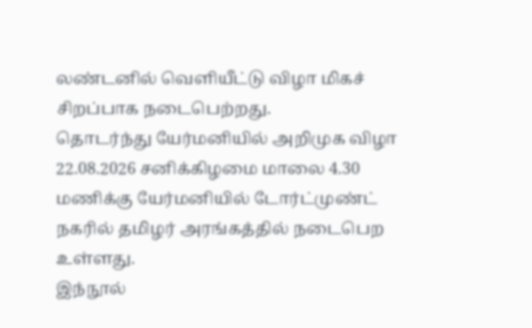லண்டனில் வெளியீட்டு விழா மிகச் சிறப்பாக நடைபெற்றது.
தொடர்ந்து யேர்மனியில் அறிமுக விழா 22.08.2026 சனிக்கிழமை மாலை 4.30 மணிக்கு யேர்மனியில் டோர்ட்முண்ட் நகரில் தமிழர் அரங்கத்தில் நடைபெற உள்ளது.
இந்நூல்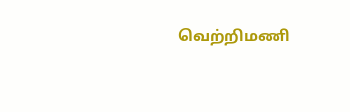வெற்றிமணி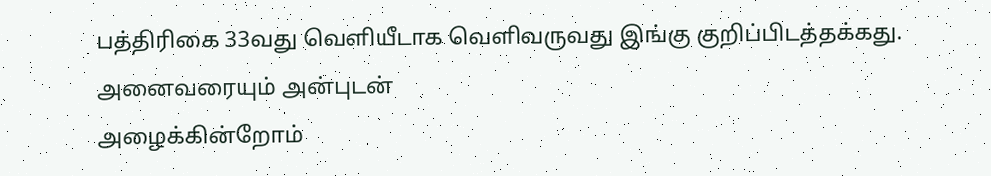பத்திரிகை 33வது வெளியீடாக வெளிவருவது இங்கு குறிப்பிடத்தக்கது.
அனைவரையும் அன்புடன்
அழைக்கின்றோம்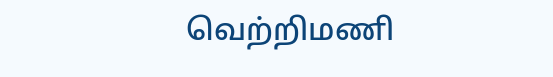வெற்றிமணி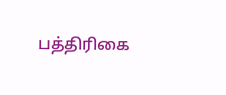பத்திரிகை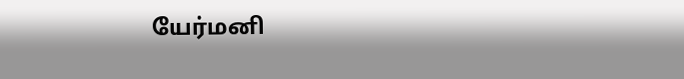யேர்மனி